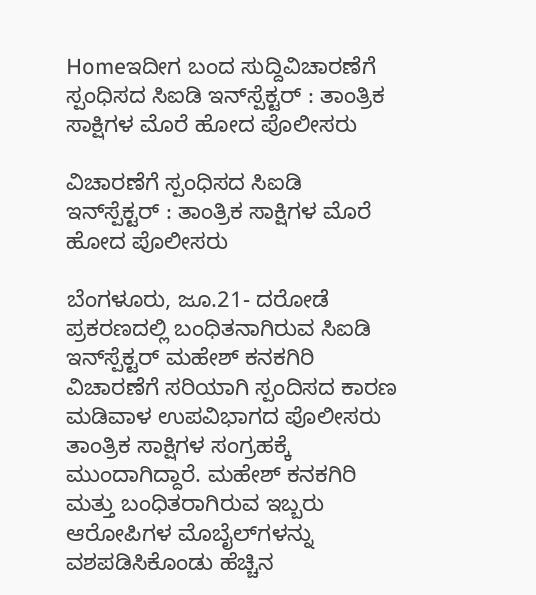Homeಇದೀಗ ಬಂದ ಸುದ್ದಿವಿಚಾರಣೆಗೆ ಸ್ಪಂಧಿಸದ ಸಿಐಡಿ ಇನ್‌ಸ್ಪೆಕ್ಟರ್‌ : ತಾಂತ್ರಿಕ ಸಾಕ್ಷಿಗಳ ಮೊರೆ ಹೋದ ಪೊಲೀಸರು

ವಿಚಾರಣೆಗೆ ಸ್ಪಂಧಿಸದ ಸಿಐಡಿ ಇನ್‌ಸ್ಪೆಕ್ಟರ್‌ : ತಾಂತ್ರಿಕ ಸಾಕ್ಷಿಗಳ ಮೊರೆ ಹೋದ ಪೊಲೀಸರು

ಬೆಂಗಳೂರು, ಜೂ.21- ದರೋಡೆ ಪ್ರಕರಣದಲ್ಲಿ ಬಂಧಿತನಾಗಿರುವ ಸಿಐಡಿ ಇನ್‌ಸ್ಪೆಕ್ಟರ್‌ ಮಹೇಶ್‌ ಕನಕಗಿರಿ ವಿಚಾರಣೆಗೆ ಸರಿಯಾಗಿ ಸ್ಪಂದಿಸದ ಕಾರಣ ಮಡಿವಾಳ ಉಪವಿಭಾಗದ ಪೊಲೀಸರು ತಾಂತ್ರಿಕ ಸಾಕ್ಷಿಗಳ ಸಂಗ್ರಹಕ್ಕೆ ಮುಂದಾಗಿದ್ದಾರೆ. ಮಹೇಶ್‌ ಕನಕಗಿರಿ ಮತ್ತು ಬಂಧಿತರಾಗಿರುವ ಇಬ್ಬರು ಆರೋಪಿಗಳ ಮೊಬೈಲ್‌ಗಳನ್ನು ವಶಪಡಿಸಿಕೊಂಡು ಹೆಚ್ಚಿನ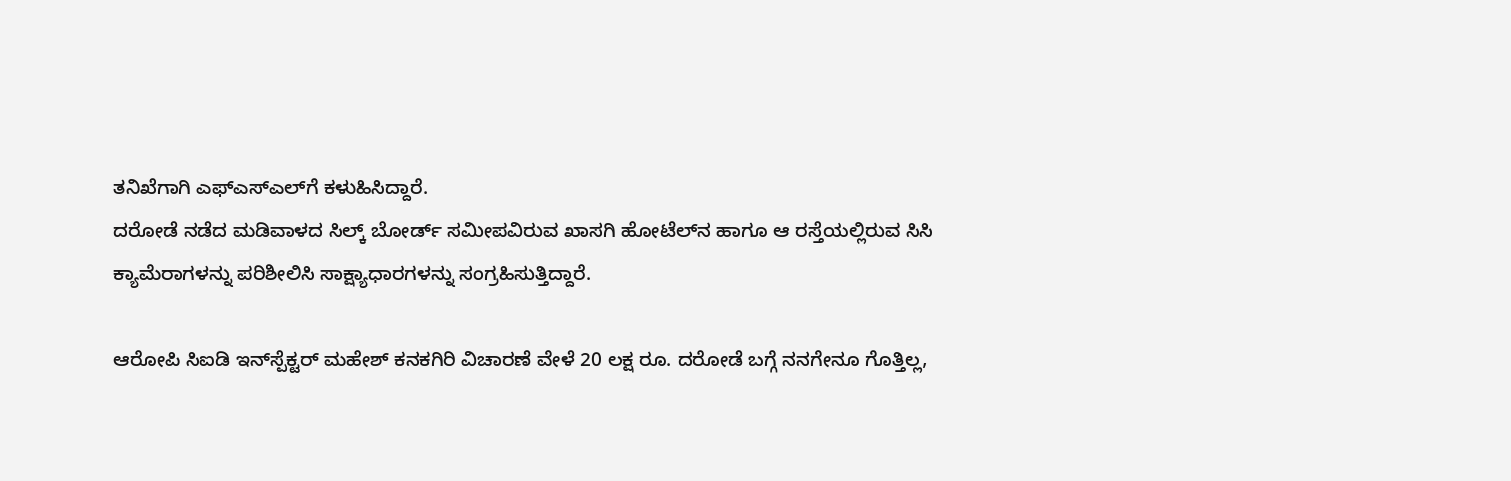ತನಿಖೆಗಾಗಿ ಎಫ್‌ಎಸ್‌‍ಎಲ್‌ಗೆ ಕಳುಹಿಸಿದ್ದಾರೆ.
ದರೋಡೆ ನಡೆದ ಮಡಿವಾಳದ ಸಿಲ್ಕ್ ಬೋರ್ಡ್ ಸಮೀಪವಿರುವ ಖಾಸಗಿ ಹೋಟೆಲ್‌ನ ಹಾಗೂ ಆ ರಸ್ತೆಯಲ್ಲಿರುವ ಸಿಸಿ ಕ್ಯಾಮೆರಾಗಳನ್ನು ಪರಿಶೀಲಿಸಿ ಸಾಕ್ಷ್ಯಾಧಾರಗಳನ್ನು ಸಂಗ್ರಹಿಸುತ್ತಿದ್ದಾರೆ.

ಆರೋಪಿ ಸಿಐಡಿ ಇನ್‌ಸ್ಪೆಕ್ಟರ್‌ ಮಹೇಶ್‌ ಕನಕಗಿರಿ ವಿಚಾರಣೆ ವೇಳೆ 20 ಲಕ್ಷ ರೂ. ದರೋಡೆ ಬಗ್ಗೆ ನನಗೇನೂ ಗೊತ್ತಿಲ್ಲ,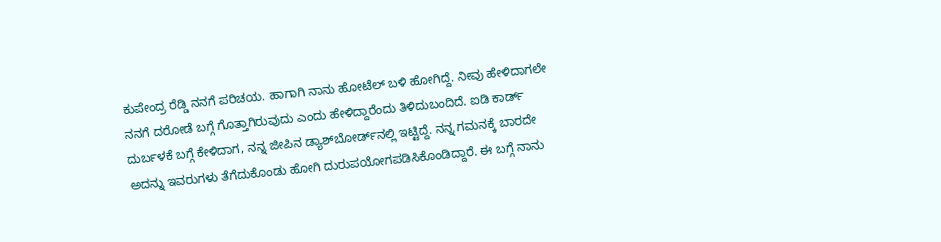ಕುಪೇಂದ್ರ ರೆಡ್ಡಿ ನನಗೆ ಪರಿಚಯ. ಹಾಗಾಗಿ ನಾನು ಹೋಟೆಲ್‌ ಬಳಿ ಹೋಗಿದ್ದೆ. ನೀವು ಹೇಳಿದಾಗಲೇ ನನಗೆ ದರೋಡೆ ಬಗ್ಗೆ ಗೊತ್ತಾಗಿರುವುದು ಎಂದು ಹೇಳಿದ್ದಾರೆಂದು ತಿಳಿದುಬಂದಿದೆ. ಐಡಿ ಕಾರ್ಡ್‌ ದುರ್ಬಳಕೆ ಬಗ್ಗೆ ಕೇಳಿದಾಗ, ನನ್ನ ಜೀಪಿನ ಡ್ಯಾಶ್‌ಬೋರ್ಡ್‌ನಲ್ಲಿ ಇಟ್ಟಿದ್ದೆ. ನನ್ನ ಗಮನಕ್ಕೆ ಬಾರದೇ ಅದನ್ನು ಇವರುಗಳು ತೆಗೆದುಕೊಂಡು ಹೋಗಿ ದುರುಪಯೋಗಪಡಿಸಿಕೊಂಡಿದ್ದಾರೆ. ಈ ಬಗ್ಗೆ ನಾನು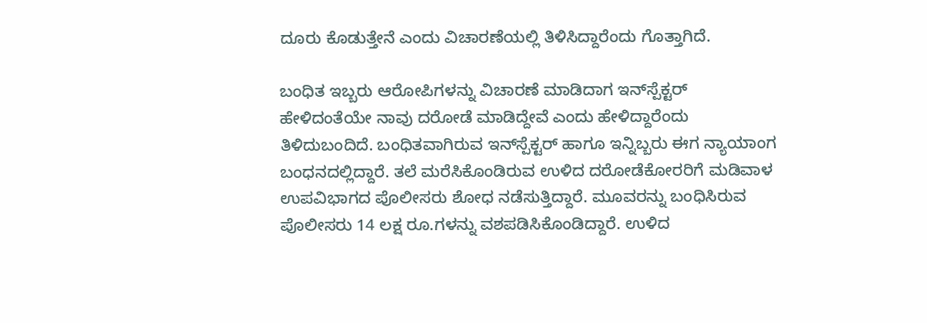ದೂರು ಕೊಡುತ್ತೇನೆ ಎಂದು ವಿಚಾರಣೆಯಲ್ಲಿ ತಿಳಿಸಿದ್ದಾರೆಂದು ಗೊತ್ತಾಗಿದೆ.

ಬಂಧಿತ ಇಬ್ಬರು ಆರೋಪಿಗಳನ್ನು ವಿಚಾರಣೆ ಮಾಡಿದಾಗ ಇನ್‌ಸ್ಪೆಕ್ಟರ್‌ ಹೇಳಿದಂತೆಯೇ ನಾವು ದರೋಡೆ ಮಾಡಿದ್ದೇವೆ ಎಂದು ಹೇಳಿದ್ದಾರೆಂದು ತಿಳಿದುಬಂದಿದೆ. ಬಂಧಿತವಾಗಿರುವ ಇನ್‌ಸ್ಪೆಕ್ಟರ್‌ ಹಾಗೂ ಇನ್ನಿಬ್ಬರು ಈಗ ನ್ಯಾಯಾಂಗ ಬಂಧನದಲ್ಲಿದ್ದಾರೆ. ತಲೆ ಮರೆಸಿಕೊಂಡಿರುವ ಉಳಿದ ದರೋಡೆಕೋರರಿಗೆ ಮಡಿವಾಳ ಉಪವಿಭಾಗದ ಪೊಲೀಸರು ಶೋಧ ನಡೆಸುತ್ತಿದ್ದಾರೆ. ಮೂವರನ್ನು ಬಂಧಿಸಿರುವ ಪೊಲೀಸರು 14 ಲಕ್ಷ ರೂ.ಗಳನ್ನು ವಶಪಡಿಸಿಕೊಂಡಿದ್ದಾರೆ. ಉಳಿದ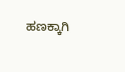ಹಣಕ್ಕಾಗಿ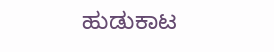ಹುಡುಕಾಟ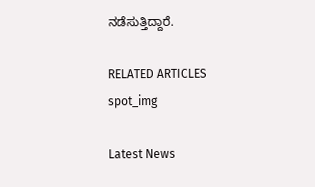ನಡೆಸುತ್ತಿದ್ದಾರೆ.

RELATED ARTICLES
spot_img

Latest News